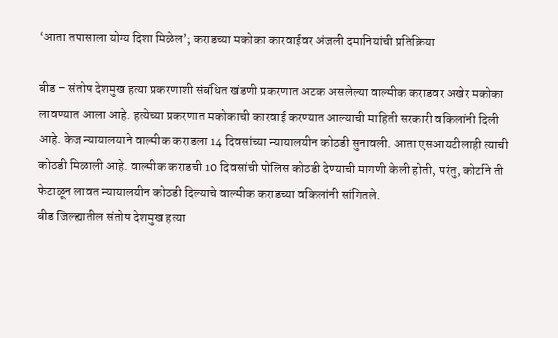‘आता तपासाला योग्य दिशा मिळेल’; कराडच्या मकोका कारवाईवर अंजली दमानियांची प्रतिक्रिया

बीड – संतोष देशमुख हत्या प्रकरणाशी संबंधित खंडणी प्रकरणात अटक असलेल्या वाल्मीक कराडवर अखेर मकोका लावण्यात आला आहे. हत्येच्या प्रकरणात मकोकाची कारवाई करण्यात आल्याची माहिती सरकारी वकिलांनी दिली आहे. केज न्यायालयाने वाल्मीक कराडला 14 दिवसांच्या न्यायालयीन कोठडी सुनावली. आता एसआयटीलाही त्याची कोठडी मिळाली आहे. वाल्मीक कराडची 10 दिवसांची पोलिस कोठडी देण्याची मागणी केली होती, परंतु, कोर्टाने ती फेटाळून लावत न्यायालयीन कोठडी दिल्याचे वाल्मीक कराडच्या वकिलांनी सांगितले.
बीड जिल्ह्यातील संतोष देशमुख हत्या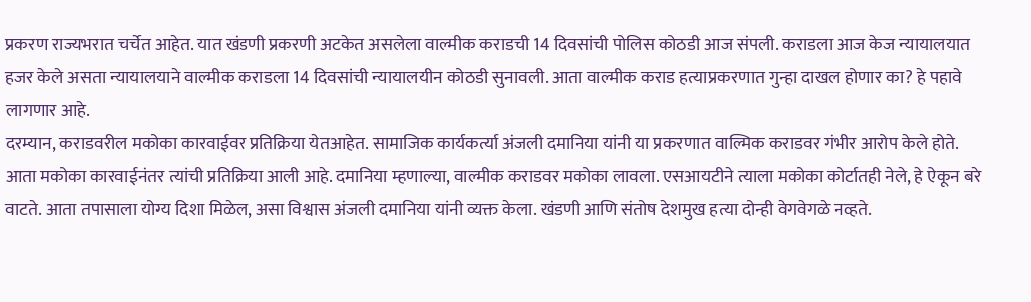प्रकरण राज्यभरात चर्चेत आहेत. यात खंडणी प्रकरणी अटकेत असलेला वाल्मीक कराडची 14 दिवसांची पोलिस कोठडी आज संपली. कराडला आज केज न्यायालयात हजर केले असता न्यायालयाने वाल्मीक कराडला 14 दिवसांची न्यायालयीन कोठडी सुनावली. आता वाल्मीक कराड हत्याप्रकरणात गुन्हा दाखल होणार का? हे पहावे लागणार आहे.
दरम्यान, कराडवरील मकोका कारवाईवर प्रतिक्रिया येतआहेत. सामाजिक कार्यकर्त्या अंजली दमानिया यांनी या प्रकरणात वाल्मिक कराडवर गंभीर आरोप केले होते. आता मकोका कारवाईनंतर त्यांची प्रतिक्रिया आली आहे. दमानिया म्हणाल्या, वाल्मीक कराडवर मकोका लावला. एसआयटीने त्याला मकोका कोर्टातही नेले, हे ऐकून बरे वाटते. आता तपासाला योग्य दिशा मिळेल, असा विश्वास अंजली दमानिया यांनी व्यक्त केला. खंडणी आणि संतोष देशमुख हत्या दोन्ही वेगवेगळे नव्हते.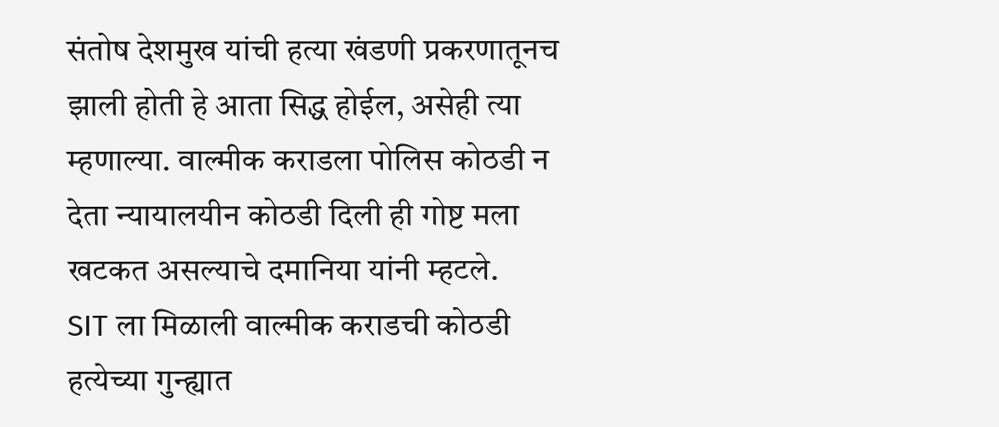संतोष देशमुख यांची हत्या खंडणी प्रकरणातूनच झाली होती हे आता सिद्ध होईल, असेही त्या म्हणाल्या. वाल्मीक कराडला पोलिस कोठडी न देता न्यायालयीन कोठडी दिली ही गोष्ट मला खटकत असल्याचे दमानिया यांनी म्हटले.
SIT ला मिळाली वाल्मीक कराडची कोठडी
हत्येच्या गुन्ह्यात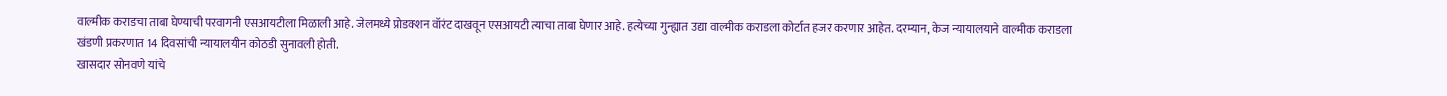वाल्मीक कराडचा ताबा घेण्याची परवागनी एसआयटीला मिळाली आहे. जेलमध्ये प्रोडक्शन वॉरंट दाखवून एसआयटी त्याचा ताबा घेणार आहे. हत्येच्या गुन्ह्यात उद्या वाल्मीक कराडला कोर्टात हजर करणार आहेत. दरम्यान, केज न्यायालयाने वाल्मीक कराडला खंडणी प्रकरणात 14 दिवसांची न्यायालयीन कोठडी सुनावली होती.
खासदार सोनवणे यांचे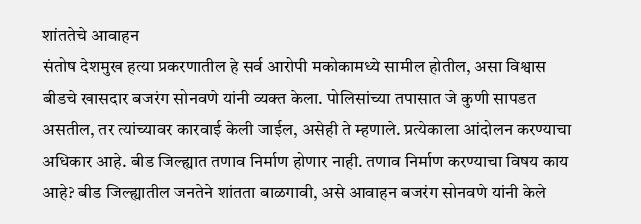शांततेचे आवाहन
संतोष देशमुख हत्या प्रकरणातील हे सर्व आरोपी मकोकामध्ये सामील होतील, असा विश्वास बीडचे खासदार बजरंग सोनवणे यांनी व्यक्त केला. पोलिसांच्या तपासात जे कुणी सापडत असतील, तर त्यांच्यावर कारवाई केली जाईल, असेही ते म्हणाले. प्रत्येकाला आंदोलन करण्याचा अधिकार आहे. बीड जिल्ह्यात तणाव निर्माण होणार नाही. तणाव निर्माण करण्याचा विषय काय आहे? बीड जिल्ह्यातील जनतेने शांतता बाळगावी, असे आवाहन बजरंग सोनवणे यांनी केले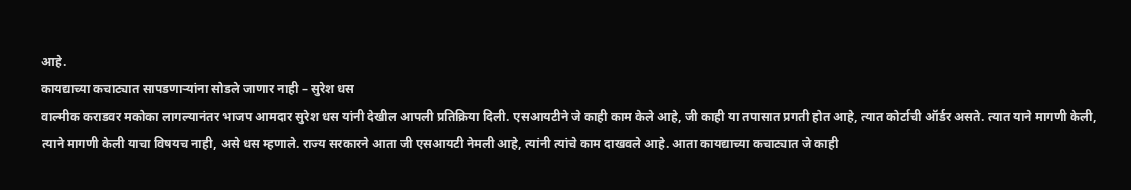आहे.
कायद्याच्या कचाट्यात सापडणाऱ्यांना सोडले जाणार नाही – सुरेश धस
वाल्मीक कराडवर मकोका लागल्यानंतर भाजप आमदार सुरेश धस यांनी देखील आपली प्रतिक्रिया दिली. एसआयटीने जे काही काम केले आहे, जी काही या तपासात प्रगती होत आहे, त्यात कोर्टाची ऑर्डर असते. त्यात याने मागणी केली, त्याने मागणी केली याचा विषयच नाही, असे धस म्हणाले. राज्य सरकारने आता जी एसआयटी नेमली आहे, त्यांनी त्यांचे काम दाखवले आहे. आता कायद्याच्या कचाट्यात जे काही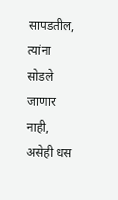सापडतील, त्यांना सोडले जाणार नाही, असेही धस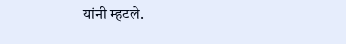यांनी म्हटले.